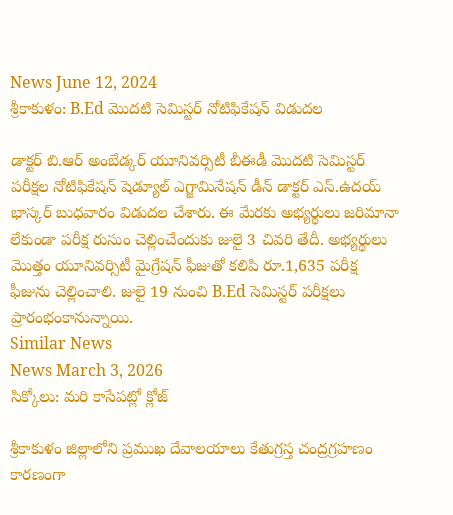News June 12, 2024
శ్రీకాకుళం: B.Ed మొదటి సెమిస్టర్ నోటిఫికేషన్ విడుదల

డాక్టర్ బి.ఆర్ అంబేడ్కర్ యూనివర్సిటీ బీఈడీ మొదటి సెమిస్టర్ పరీక్షల నోటిఫికేషన్ షెడ్యూల్ ఎగ్జామినేషన్ డీన్ డాక్టర్ ఎస్.ఉదయ్ భాస్కర్ బుధవారం విడుదల చేశారు. ఈ మేరకు అభ్యర్థులు జరిమానా లేకుండా పరీక్ష రుసుం చెల్లించేందుకు జులై 3 చివరి తేదీ. అభ్యర్థులు మొత్తం యూనివర్సిటీ మైగ్రేషన్ ఫీజుతో కలిపి రూ.1,635 పరీక్ష ఫీజును చెల్లించాలి. జులై 19 నుంచి B.Ed సెమిస్టర్ పరీక్షలు ప్రారంభంకానున్నాయి.
Similar News
News March 3, 2026
సిక్కోలు: మరి కాసేపట్లో క్లోజ్

శ్రీకాకుళం జిల్లాలోని ప్రముఖ దేవాలయాలు కేతుగ్రస్త చంద్రగ్రహణం కారణంగా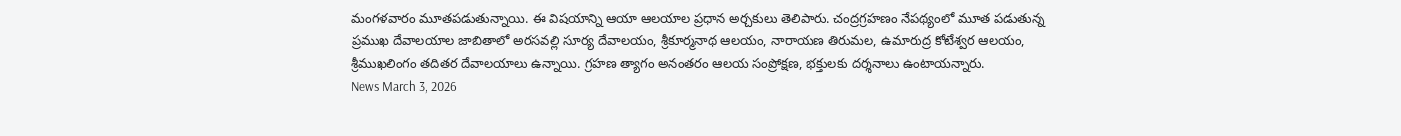మంగళవారం మూతపడుతున్నాయి. ఈ విషయాన్ని ఆయా ఆలయాల ప్రధాన అర్చకులు తెలిపారు. చంద్రగ్రహణం నేపథ్యంలో మూత పడుతున్న ప్రముఖ దేవాలయాల జాబితాలో అరసవల్లి సూర్య దేవాలయం, శ్రీకూర్మనాథ ఆలయం, నారాయణ తిరుమల, ఉమారుద్ర కోటేశ్వర ఆలయం, శ్రీముఖలింగం తదితర దేవాలయాలు ఉన్నాయి. గ్రహణ త్యాగం అనంతరం ఆలయ సంప్రోక్షణ, భక్తులకు దర్శనాలు ఉంటాయన్నారు.
News March 3, 2026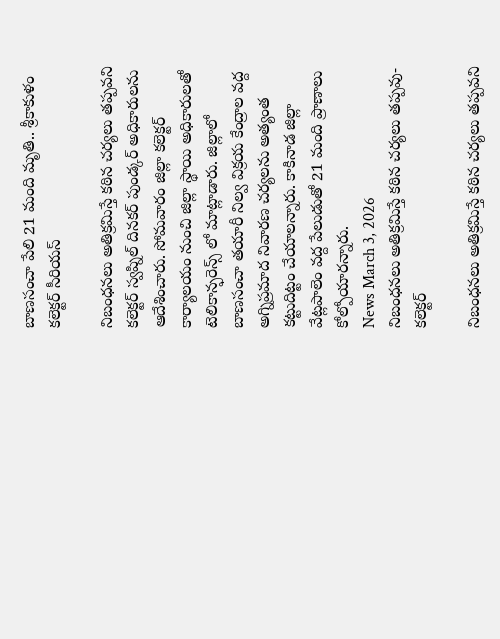బాణసంచా పేలి 21 మంది మృతి.. శ్రీకాకుళం కలెక్టర్ సీరియస్

నిబంధనలు అతిక్రమిస్తే కఠిన చర్యలు తప్పవని కలెక్టర్ స్వప్నిల్ దినకర్ పుండ్కర్ అధికారులను ఆదేశించారు. సోమవారం జిల్లా కలెక్టర్ కార్యాలయం నుంచి జిల్లా స్థాయి అధికారులతో టెలికాన్ఫరెన్స్ లో మాట్లాడారు. జిల్లాలో బాణసంచా తయారీ నిల్వ విక్రయ కేంద్రాల వద్ద అగ్నిప్రమాద నివారణ చర్యలను అత్యంత కట్టుదిట్టం చేయాలన్నారు. కాకినాడ జిల్లా వేట్లపాలెం వద్ద పేలుడుతో 21 మంది ప్రాణాలు కోల్పోయారన్నారు.
News March 3, 2026
నిబంధనలు అతిక్రమిస్తే కఠిన చర్యలు తప్పవు- కలెక్టర్

నిబంధనలు అతిక్రమిస్తే కఠిన చర్యలు తప్పవని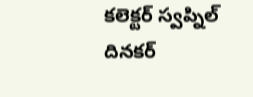కలెక్టర్ స్వప్నిల్ దినకర్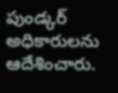పుండ్కర్ అధికారులను ఆదేశించారు.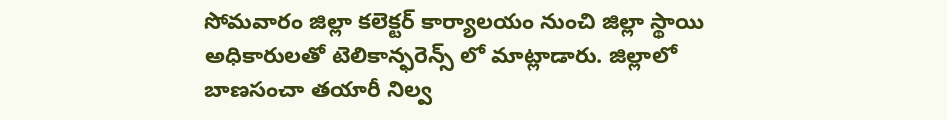సోమవారం జిల్లా కలెక్టర్ కార్యాలయం నుంచి జిల్లా స్థాయి అధికారులతో టెలికాన్ఫరెన్స్ లో మాట్లాడారు. జిల్లాలో బాణసంచా తయారీ నిల్వ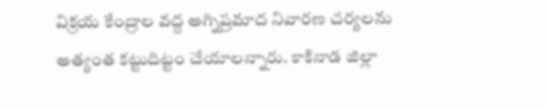విక్రయ కేంద్రాల వద్ద అగ్నిప్రమాద నివారణ చర్యలను అత్యంత కట్టుదిట్టం చేయాలన్నారు. కాకినాడ జిల్లా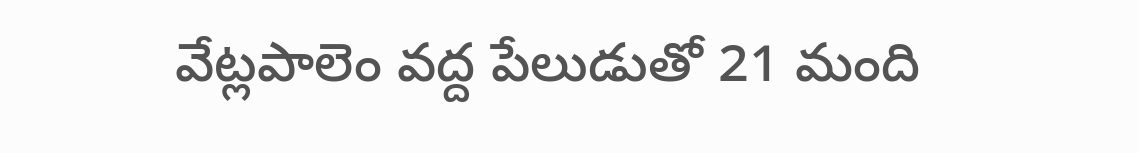వేట్లపాలెం వద్ద పేలుడుతో 21 మంది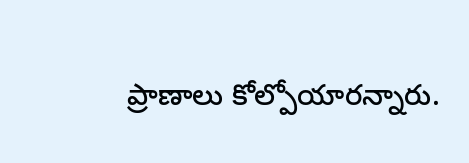ప్రాణాలు కోల్పోయారన్నారు.